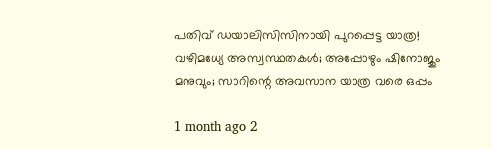പതിവ് ഡയാലിസിസിനായി പുറപ്പെട്ട യാത്ര! വഴിമധ്യേ അസ്വസ്ഥതകൾ; അപ്പോഴും ഷിനോജും മനുവും; സാറിന്റെ അവസാന യാത്ര വരെ ഒപ്പം

1 month ago 2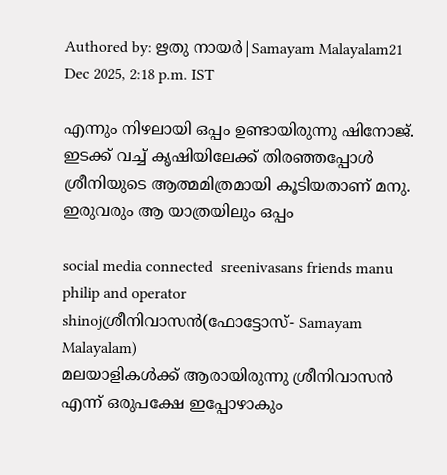Authored by: ഋതു നായർ|Samayam Malayalam21 Dec 2025, 2:18 p.m. IST

എന്നും നിഴലായി ഒപ്പം ഉണ്ടായിരുന്നു ഷിനോജ്. ഇടക്ക് വച്ച് കൃഷിയിലേക്ക് തിരഞ്ഞപ്പോൾ ശ്രീനിയുടെ ആത്മമിത്രമായി കൂടിയതാണ് മനു. ഇരുവരും ആ യാത്രയിലും ഒപ്പം

social media connected  sreenivasans friends manu philip and operator  shinojശ്രീനിവാസൻ(ഫോട്ടോസ്- Samayam Malayalam)
മലയാളികൾക്ക് ആരായിരുന്നു ശ്രീനിവാസൻ എന്ന് ഒരുപക്ഷേ ഇപ്പോഴാകും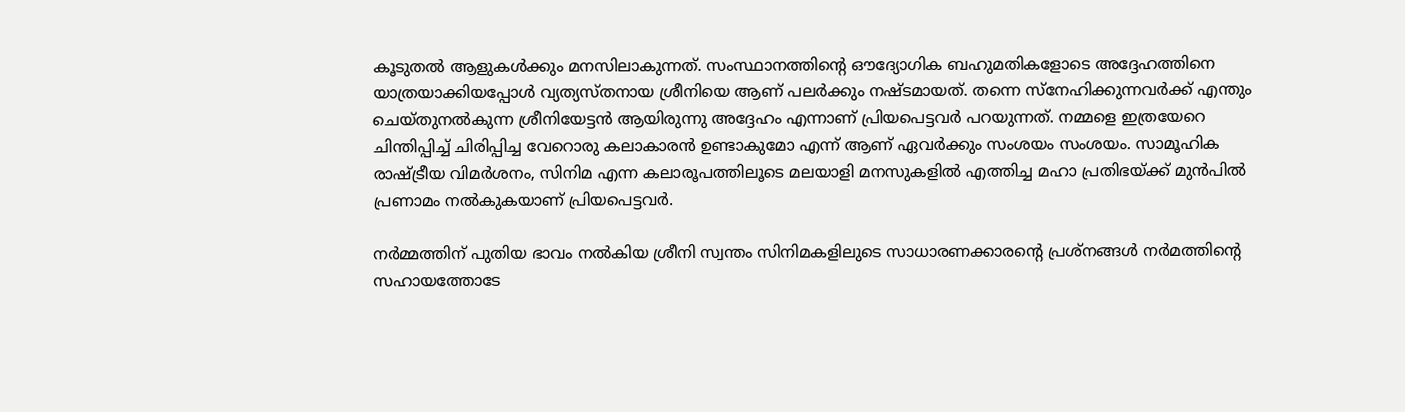കൂടുതൽ ആളുകൾക്കും മനസിലാകുന്നത്. സംസ്ഥാനത്തിന്റെ ഔദ്യോഗിക ബഹുമതികളോടെ അദ്ദേഹത്തിനെ യാത്രയാക്കിയപ്പോൾ വ്യത്യസ്തനായ ശ്രീനിയെ ആണ് പലർക്കും നഷ്ടമായത്. തന്നെ സ്നേഹിക്കുന്നവർക്ക് എന്തും ചെയ്തുനൽകുന്ന ശ്രീനിയേട്ടൻ ആയിരുന്നു അദ്ദേഹം എന്നാണ് പ്രിയപെട്ടവർ പറയുന്നത്. നമ്മളെ ഇത്രയേറെ ചിന്തിപ്പിച്ച് ചിരിപ്പിച്ച വേറൊരു കലാകാരൻ ഉണ്ടാകുമോ എന്ന് ആണ് ഏവർക്കും സംശയം സംശയം. സാമൂഹിക രാഷ്ട്രീയ വിമർശനം, സിനിമ എന്ന കലാരൂപത്തിലൂടെ മലയാളി മനസുകളിൽ എത്തിച്ച മഹാ പ്രതിഭയ്ക്ക് മുൻപിൽ പ്രണാമം നൽകുകയാണ് പ്രിയപെട്ടവർ.

നർമ്മത്തിന് പുതിയ ഭാവം നൽകിയ ശ്രീനി സ്വന്തം സിനിമകളിലുടെ സാധാരണക്കാരന്റെ പ്രശ്നങ്ങൾ നർമത്തിന്റെ സഹായത്തോടേ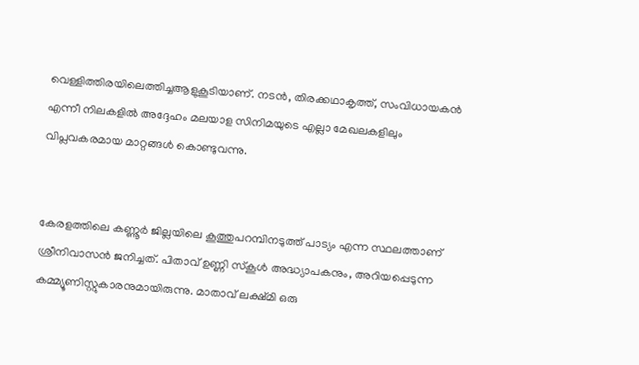വെള്ളിത്തിരയിലെത്തിച്ചആളുകൂടിയാണ്. നടൻ, തിരക്കഥാകൃത്ത്, സംവിധായകൻ എന്നീ നിലകളിൽ അദ്ദേഹം മലയാള സിനിമയുടെ എല്ലാ മേഖലകളിലും വിപ്ലവകരമായ മാറ്റങ്ങൾ കൊണ്ടുവന്നു.


കേരളത്തിലെ കണ്ണൂർ ജില്ലയിലെ കൂത്തുപറമ്പിനടുത്ത് പാട്യം എന്ന സ്ഥലത്താണ് ശ്രീനിവാസൻ ജനിച്ചത്. പിതാവ് ഉണ്ണി സ്കൂൾ അദ്ധ്യാപകനും, അറിയപ്പെടുന്ന കമ്മ്യൂണിസ്റ്റുകാരനുമായിരുന്നു. മാതാവ് ലക്ഷ്മി ഒരു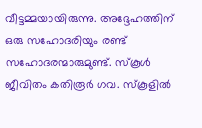വീട്ടമ്മയായിരുന്നു. അദ്ദേഹത്തിന് ഒരു സഹോദരിയും രണ്ട് സഹോദരന്മാരുമുണ്ട്. സ്കൂൾ ജീവിതം കതിരൂർ ഗവ. സ്കൂളിൽ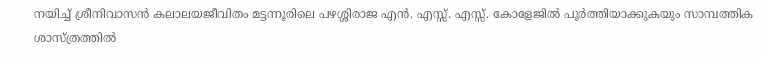നയിച്ച് ശ്രീനിവാസൻ കലാലയജീവിതം മട്ടന്നൂരിലെ പഴശ്ശിരാജ എൻ. എസ്സ്. എസ്സ്. കോളേജിൽ പൂർത്തിയാക്കുകയും സാമ്പത്തിക ശാസ്ത്രത്തിൽ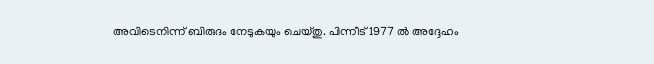അവിടെനിന്ന് ബിരുദം നേടുകയും ചെയ്തു. പിന്നീട് 1977 ൽ അദ്ദേഹം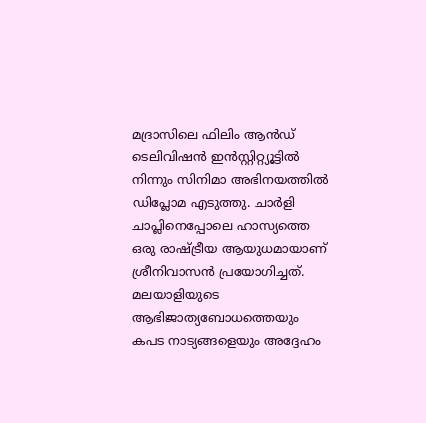മദ്രാസിലെ ഫിലിം ആൻഡ് ടെലിവിഷൻ ഇൻസ്റ്റിറ്റ്യൂട്ടിൽ നിന്നും സിനിമാ അഭിനയത്തിൽ ഡിപ്ലോമ എടുത്തു. ചാർളി ചാപ്ലിനെപ്പോലെ ഹാസ്യത്തെ ഒരു രാഷ്ട്രീയ ആയുധമായാണ് ശ്രീനിവാസൻ പ്രയോഗിച്ചത്. മലയാളിയുടെ ആഭിജാത്യബോധത്തെയും കപട നാട്യങ്ങളെയും അദ്ദേഹം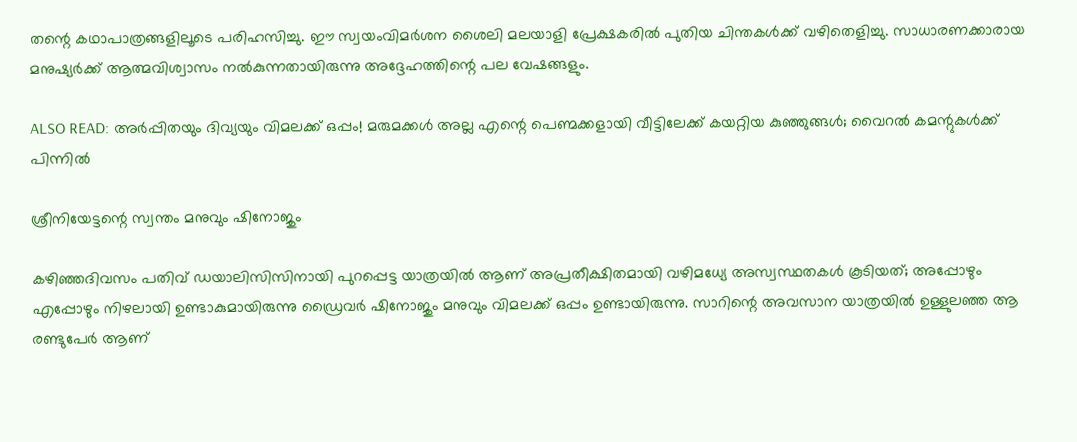തന്റെ കഥാപാത്രങ്ങളിലൂടെ പരിഹസിച്ചു. ഈ സ്വയംവിമർശന ശൈലി മലയാളി പ്രേക്ഷകരിൽ പുതിയ ചിന്തകൾക്ക് വഴിതെളിച്ചു. സാധാരണക്കാരായ മനുഷ്യർക്ക് ആത്മവിശ്വാസം നൽകുന്നതായിരുന്നു അദ്ദേഹത്തിന്റെ പല വേഷങ്ങളും.

ALSO READ: അർപ്പിതയും ദിവ്യയും വിമലക്ക് ഒപ്പം! മരുമക്കൾ അല്ല എന്റെ പെണ്മക്കളായി വീട്ടിലേക്ക് കയറ്റിയ കുഞ്ഞുങ്ങൾ; വൈറൽ കമന്റുകൾക്ക് പിന്നിൽ

ശ്രീനിയേട്ടന്റെ സ്വന്തം മനുവും ഷിനോജും

കഴിഞ്ഞദിവസം പതിവ് ഡയാലിസിസിനായി പുറപ്പെട്ട യാത്രയിൽ ആണ് അപ്രതീക്ഷിതമായി വഴിമധ്യേ അസ്വസ്ഥതകൾ കൂടിയത്; അപ്പോഴും എപ്പോഴും നിഴലായി ഉണ്ടാകുമായിരുന്നു ഡ്രൈവർ ഷിനോജും മനുവും വിമലക്ക് ഒപ്പം ഉണ്ടായിരുന്നു. സാറിന്റെ അവസാന യാത്രയിൽ ഉള്ളുലഞ്ഞ ആ രണ്ടുപേർ ആണ്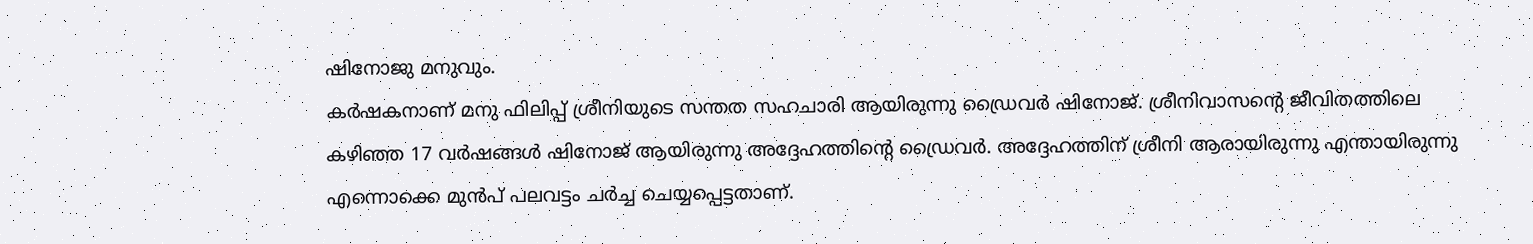ഷിനോജു മനുവും.
കർഷകനാണ് മനു ഫിലിപ്പ് ശ്രീനിയുടെ സന്തത സഹചാരി ആയിരുന്നു ഡ്രൈവർ ഷിനോജ്. ശ്രീനിവാസന്റെ ജീവിതത്തിലെ കഴിഞ്ഞ 17 വർഷങ്ങൾ ഷിനോജ് ആയിരുന്നു അദ്ദേഹത്തിന്റെ ഡ്രൈവർ. അദ്ദേഹത്തിന് ശ്രീനി ആരായിരുന്നു എന്തായിരുന്നു എന്നൊക്കെ മുൻപ് പലവട്ടം ചർച്ച ചെയ്യപ്പെട്ടതാണ്.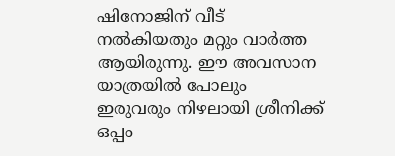ഷിനോജിന്‌ വീട് നൽകിയതും മറ്റും വാർത്ത ആയിരുന്നു. ഈ അവസാന യാത്രയിൽ പോലും ഇരുവരും നിഴലായി ശ്രീനിക്ക് ഒപ്പം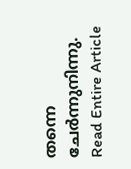തന്നെ ചേർന്നുനിന്നു.
Read Entire Article